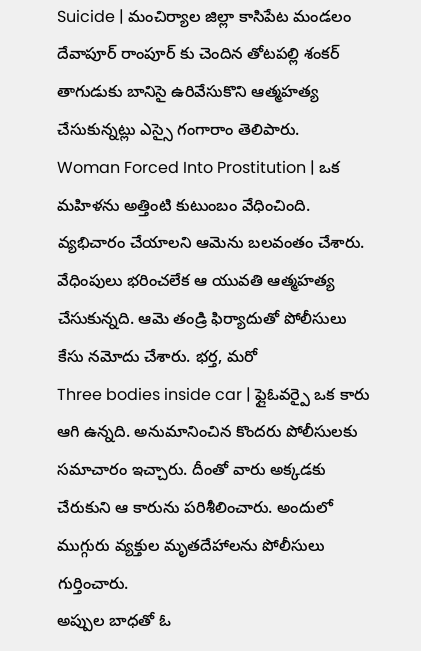Suicide | మంచిర్యాల జిల్లా కాసిపేట మండలం దేవాపూర్ రాంపూర్ కు చెందిన తోటపల్లి శంకర్ తాగుడుకు బానిసై ఉరివేసుకొని ఆత్మహత్య చేసుకున్నట్లు ఎస్సై గంగారాం తెలిపారు.
Woman Forced Into Prostitution | ఒక మహిళను అత్తింటి కుటుంబం వేధించింది. వ్యభిచారం చేయాలని ఆమెను బలవంతం చేశారు. వేధింపులు భరించలేక ఆ యువతి ఆత్మహత్య చేసుకున్నది. ఆమె తండ్రి ఫిర్యాదుతో పోలీసులు కేసు నమోదు చేశారు. భర్త, మరో
Three bodies inside car | ఫ్లైఓవర్పై ఒక కారు ఆగి ఉన్నది. అనుమానించిన కొందరు పోలీసులకు సమాచారం ఇచ్చారు. దీంతో వారు అక్కడకు చేరుకుని ఆ కారును పరిశీలించారు. అందులో ముగ్గురు వ్యక్తుల మృతదేహాలను పోలీసులు గుర్తించారు.
అప్పుల బాధతో ఓ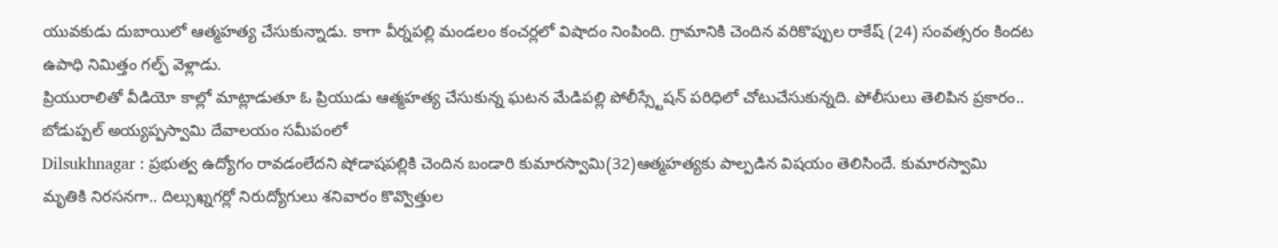యువకుడు దుబాయిలో ఆత్మహత్య చేసుకున్నాడు. కాగా వీర్నపల్లి మండలం కంచర్లలో విషాదం నింపింది. గ్రామానికి చెందిన వరికొప్పుల రాకేష్ (24) సంవత్సరం కిందట ఉపాధి నిమిత్తం గల్ఫ్ వెళ్లాడు.
ప్రియురాలితో వీడియో కాల్లో మాట్లాడుతూ ఓ ప్రియుడు ఆత్మహత్య చేసుకున్న ఘటన మేడిపల్లి పోలీస్స్టేషన్ పరిధిలో చోటుచేసుకున్నది. పోలీసులు తెలిపిన ప్రకారం.. బోడుప్పల్ అయ్యప్పస్వామి దేవాలయం సమీపంలో
Dilsukhnagar : ప్రభుత్వ ఉద్యోగం రావడంలేదని షోడాషపల్లికి చెందిన బండారి కుమారస్వామి(32)ఆత్మహత్యకు పాల్పడిన విషయం తెలిసిందే. కుమారస్వామి మృతికి నిరసనగా.. దిల్సుఖ్నగర్లో నిరుద్యోగులు శనివారం కొవ్వొత్తుల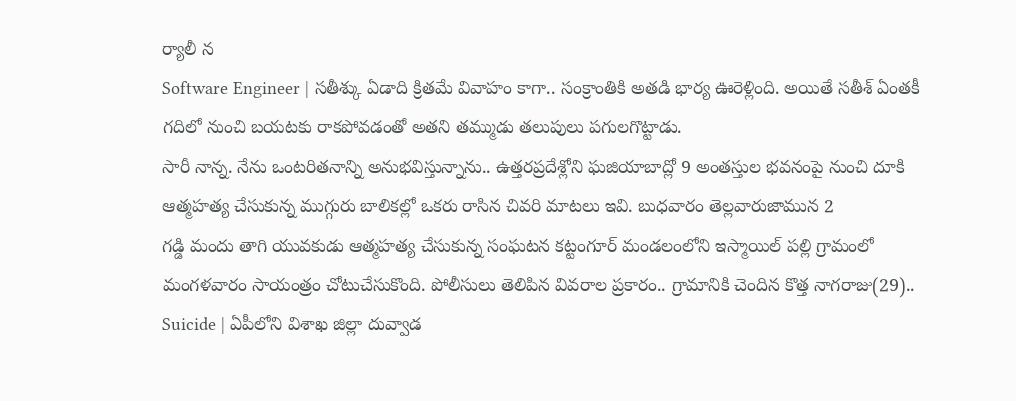ర్యాలీ న
Software Engineer | సతీశ్కు ఏడాది క్రితమే వివాహం కాగా.. సంక్రాంతికి అతడి భార్య ఊరెళ్లింది. అయితే సతీశ్ ఏంతకీ గదిలో నుంచి బయటకు రాకపోవడంతో అతని తమ్ముడు తలుపులు పగులగొట్టాడు.
సారీ నాన్న. నేను ఒంటరితనాన్ని అనుభవిస్తున్నాను.. ఉత్తరప్రదేశ్లోని ఘజియాబాద్లో 9 అంతస్తుల భవనంపై నుంచి దూకి ఆత్మహత్య చేసుకున్న ముగ్గురు బాలికల్లో ఒకరు రాసిన చివరి మాటలు ఇవి. బుధవారం తెల్లవారుజామున 2
గడ్డి మందు తాగి యువకుడు ఆత్మహత్య చేసుకున్న సంఘటన కట్టంగూర్ మండలంలోని ఇస్మాయిల్ పల్లి గ్రామంలో మంగళవారం సాయంత్రం చోటుచేసుకొంది. పోలీసులు తెలిపిన వివరాల ప్రకారం.. గ్రామానికి చెందిన కొత్త నాగరాజు(29)..
Suicide | ఏపీలోని విశాఖ జిల్లా దువ్వాడ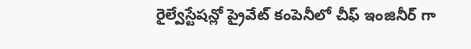రైల్వేస్టేషన్లో ప్రైవేట్ కంపెనీలో చీఫ్ ఇంజినీర్ గా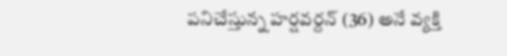పనిచేస్తున్న హర్షవర్దన్ (36) అనే వ్యక్తి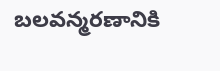బలవన్మరణానికి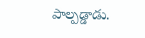పాల్పడ్డాడు.